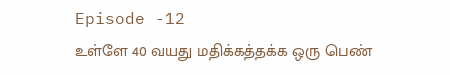Episode -12
உள்ளே 40 வயது மதிக்கத்தக்க ஒரு பெண்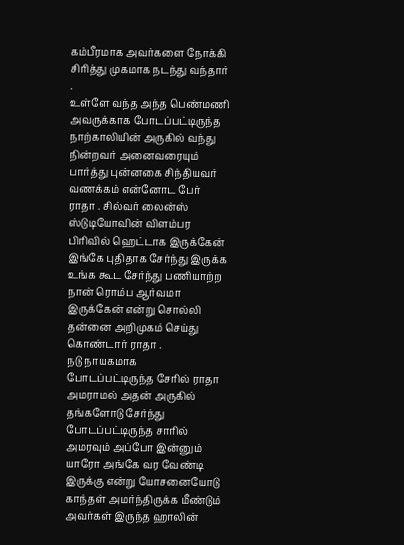கம்பீரமாக அவர்களை நோக்கி சிரித்து முகமாக நடந்து வந்தார் .
உள்ளே வந்த அந்த பெண்மணி அவருக்காக போடப்பட்டிருந்த நாற்காலியின் அருகில் வந்து நின்றவர் அனைவரையும் பார்த்து புன்னகை சிந்தியவர் வணக்கம் என்னோட பேர் ராதா . சில்வர் லைன்ஸ் ஸ்டுடியோவின் விளம்பர பிரிவில் ஹெட்டாக இருக்கேன் இங்கே புதிதாக சேர்ந்து இருக்க உங்க கூட சேர்ந்து பணியாற்ற நான் ரொம்ப ஆர்வமா இருக்கேன் என்று சொல்லி தன்னை அறிமுகம் செய்து கொண்டார் ராதா .
நடு நாயகமாக போடப்பட்டிருந்த சேரில் ராதா அமராமல் அதன் அருகில் தங்களோடு சேர்ந்து போடப்பட்டிருந்த சாரில் அமரவும் அப்போ இன்னும் யாரோ அங்கே வர வேண்டி இருக்கு என்று யோசனையோடு காந்தள் அமர்ந்திருக்க மீண்டும் அவர்கள் இருந்த ஹாலின்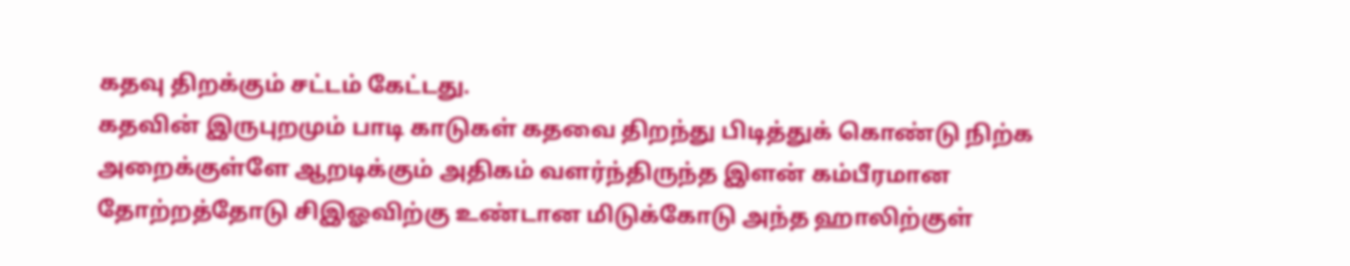கதவு திறக்கும் சட்டம் கேட்டது.
கதவின் இருபுறமும் பாடி காடுகள் கதவை திறந்து பிடித்துக் கொண்டு நிற்க அறைக்குள்ளே ஆறடிக்கும் அதிகம் வளர்ந்திருந்த இளன் கம்பீரமான தோற்றத்தோடு சிஇஓவிற்கு உண்டான மிடுக்கோடு அந்த ஹாலிற்குள்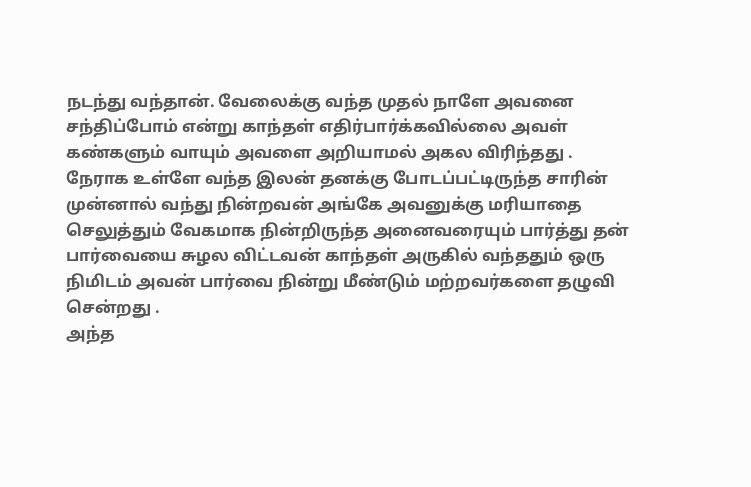நடந்து வந்தான். வேலைக்கு வந்த முதல் நாளே அவனை சந்திப்போம் என்று காந்தள் எதிர்பார்க்கவில்லை அவள் கண்களும் வாயும் அவளை அறியாமல் அகல விரிந்தது .
நேராக உள்ளே வந்த இலன் தனக்கு போடப்பட்டிருந்த சாரின் முன்னால் வந்து நின்றவன் அங்கே அவனுக்கு மரியாதை செலுத்தும் வேகமாக நின்றிருந்த அனைவரையும் பார்த்து தன் பார்வையை சுழல விட்டவன் காந்தள் அருகில் வந்ததும் ஒரு நிமிடம் அவன் பார்வை நின்று மீண்டும் மற்றவர்களை தழுவி சென்றது .
அந்த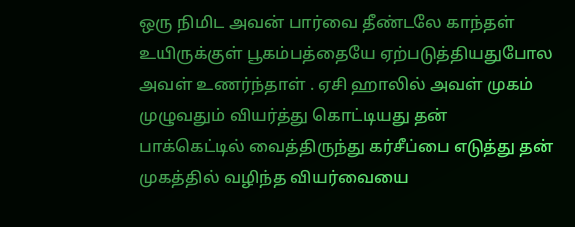ஒரு நிமிட அவன் பார்வை தீண்டலே காந்தள் உயிருக்குள் பூகம்பத்தையே ஏற்படுத்தியதுபோல அவள் உணர்ந்தாள் . ஏசி ஹாலில் அவள் முகம் முழுவதும் வியர்த்து கொட்டியது தன் பாக்கெட்டில் வைத்திருந்து கர்சீப்பை எடுத்து தன் முகத்தில் வழிந்த வியர்வையை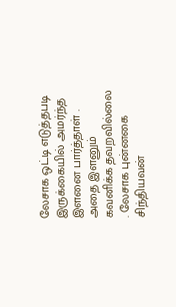லேசாக ஒட்டி எடுத்தபடி இருக்கையில் அமர்ந்த இளனை பார்த்தாள் .
அதை இளனும் கவனிக்க தவறவில்லை . லேசாக புன்னகை சிந்தியவன்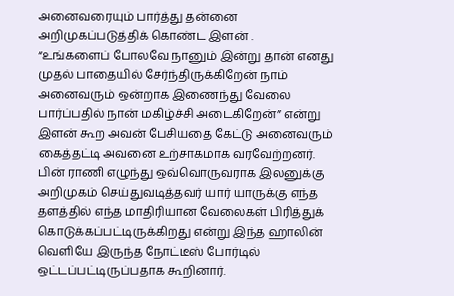அனைவரையும் பார்த்து தன்னை அறிமுகப்படுத்திக் கொண்ட இளன் .
“உங்களைப் போலவே நானும் இன்று தான் எனது முதல் பாதையில் சேர்ந்திருக்கிறேன் நாம் அனைவரும் ஒன்றாக இணைந்து வேலை பார்ப்பதில் நான் மகிழ்ச்சி அடைகிறேன்” என்று இளன் கூற அவன் பேசியதை கேட்டு அனைவரும் கைத்தட்டி அவனை உற்சாகமாக வரவேற்றனர்.
பின் ராணி எழுந்து ஒவ்வொருவராக இலனுக்கு அறிமுகம் செய்துவடித்தவர் யார் யாருக்கு எந்த தளத்தில் எந்த மாதிரியான வேலைகள் பிரித்துக் கொடுக்கப்பட்டிருக்கிறது என்று இந்த ஹாலின் வெளியே இருந்த நோட்டீஸ் போர்டில் ஒட்டப்பட்டிருப்பதாக கூறினார்.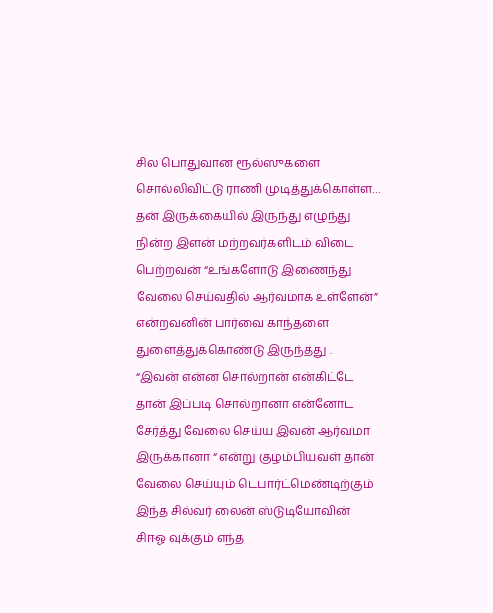சில பொதுவான ரூல்ஸுகளை சொல்லிவிட்டு ராணி முடித்துக்கொள்ள…
தன் இருக்கையில் இருந்து எழுந்து நின்ற இளன் மற்றவர்களிடம் விடை பெற்றவன் “உங்களோடு இணைந்து வேலை செய்வதில் ஆர்வமாக உள்ளேன்” என்றவனின் பார்வை காந்தளை துளைத்துக்கொண்டு இருந்தது .
“இவன் என்ன சொல்றான் என்கிட்டே தான் இப்படி சொல்றானா என்னோட சேர்த்து வேலை செய்ய இவன் ஆர்வமா இருக்கானா “ என்று குழம்பியவள் தான் வேலை செய்யும் டெபார்ட்மெண்டிற்கும் இந்த சில்வர் லைன் ஸ்டுடியோவின் சிஈஓ வுக்கும் எந்த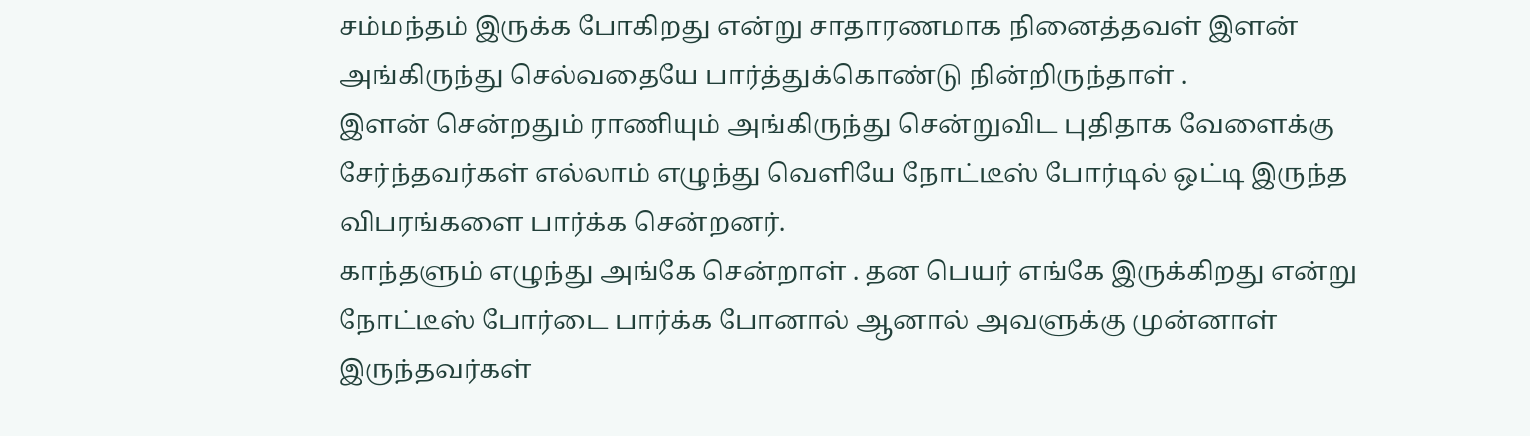சம்மந்தம் இருக்க போகிறது என்று சாதாரணமாக நினைத்தவள் இளன் அங்கிருந்து செல்வதையே பார்த்துக்கொண்டு நின்றிருந்தாள் .
இளன் சென்றதும் ராணியும் அங்கிருந்து சென்றுவிட புதிதாக வேளைக்கு சேர்ந்தவர்கள் எல்லாம் எழுந்து வெளியே நோட்டீஸ் போர்டில் ஒட்டி இருந்த விபரங்களை பார்க்க சென்றனர்.
காந்தளும் எழுந்து அங்கே சென்றாள் . தன பெயர் எங்கே இருக்கிறது என்று நோட்டீஸ் போர்டை பார்க்க போனால் ஆனால் அவளுக்கு முன்னாள் இருந்தவர்கள்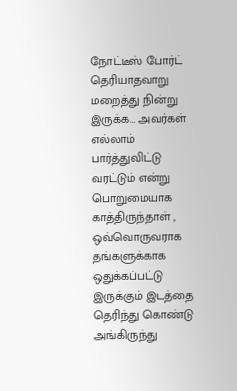நோட்டீஸ் போர்ட் தெரியாதவாறு மறைத்து நின்று இருக்க… அவர்கள் எல்லாம் பார்த்துவிட்டு வரட்டும் என்று பொறுமையாக காத்திருந்தாள் ,
ஒவ்வொருவராக தங்களுக்காக ஒதுக்கப்பட்டு இருக்கும் இடத்தை தெரிந்து கொண்டு அங்கிருந்து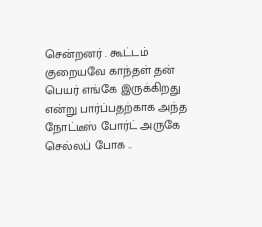சென்றனர் . கூட்டம் குறையவே காந்தள் தன் பெயர் எங்கே இருக்கிறது என்று பார்ப்பதற்காக அந்த நோட்டீஸ் போர்ட் அருகே செல்லப் போக ..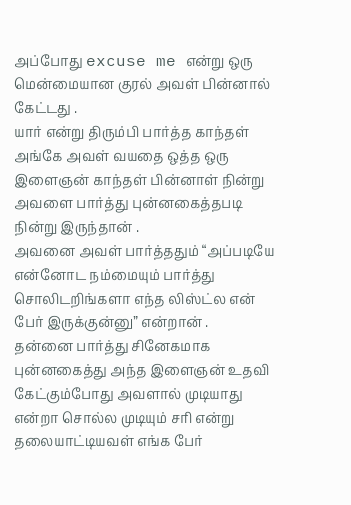அப்போது excuse me என்று ஒரு மென்மையான குரல் அவள் பின்னால் கேட்டது .
யார் என்று திரும்பி பார்த்த காந்தள் அங்கே அவள் வயதை ஒத்த ஒரு இளைஞன் காந்தள் பின்னாள் நின்று அவளை பார்த்து புன்னகைத்தபடி நின்று இருந்தான் .
அவனை அவள் பார்த்ததும் “அப்படியே என்னோட நம்மையும் பார்த்து சொலிடறிங்களா எந்த லிஸ்ட்ல என் பேர் இருக்குன்னு” என்றான் .
தன்னை பார்த்து சினேகமாக புன்னகைத்து அந்த இளைஞன் உதவி கேட்கும்போது அவளால் முடியாது என்றா சொல்ல முடியும் சரி என்று தலையாட்டியவள் எங்க பேர்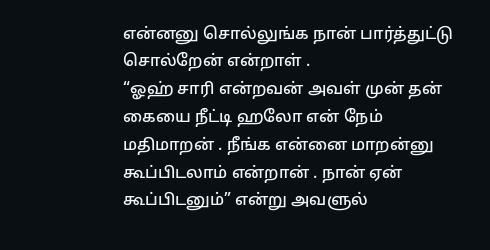என்னனு சொல்லுங்க நான் பார்த்துட்டு சொல்றேன் என்றாள் .
“ஓஹ் சாரி என்றவன் அவள் முன் தன் கையை நீட்டி ஹலோ என் நேம் மதிமாறன் . நீங்க என்னை மாறன்னு கூப்பிடலாம் என்றான் . நான் ஏன் கூப்பிடனும்” என்று அவளுல்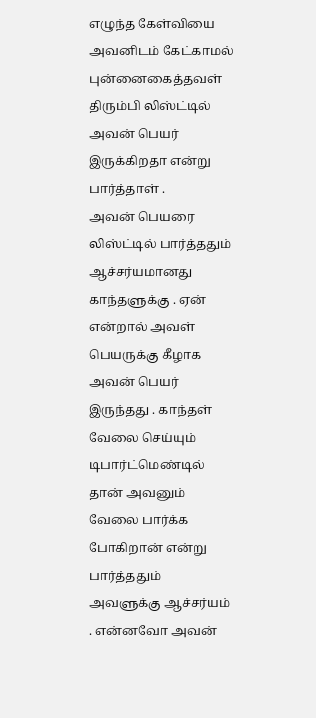எழுந்த கேள்வியை அவனிடம் கேட்காமல் புன்னைகைத்தவள் திரும்பி லிஸ்ட்டில் அவன் பெயர் இருக்கிறதா என்று பார்த்தாள் .
அவன் பெயரை லிஸ்ட்டில் பார்த்ததும் ஆச்சர்யமானது காந்தளுக்கு . ஏன் என்றால் அவள் பெயருக்கு கீழாக அவன் பெயர் இருந்தது . காந்தள் வேலை செய்யும் டிபார்ட்மெண்டில் தான் அவனும் வேலை பார்க்க போகிறான் என்று பார்த்ததும் அவளுக்கு ஆச்சர்யம் . என்னவோ அவன்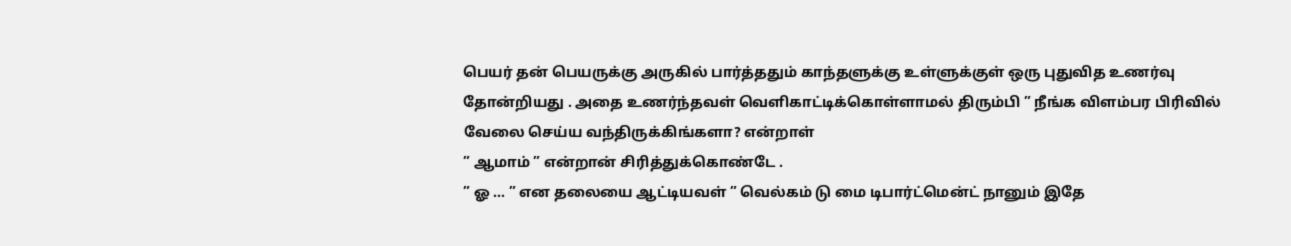பெயர் தன் பெயருக்கு அருகில் பார்த்ததும் காந்தளுக்கு உள்ளுக்குள் ஒரு புதுவித உணர்வு தோன்றியது . அதை உணர்ந்தவள் வெளிகாட்டிக்கொள்ளாமல் திரும்பி ” நீங்க விளம்பர பிரிவில் வேலை செய்ய வந்திருக்கிங்களா? என்றாள்
” ஆமாம் ” என்றான் சிரித்துக்கொண்டே .
” ஓ … ” என தலையை ஆட்டியவள் ” வெல்கம் டு மை டிபார்ட்மென்ட் நானும் இதே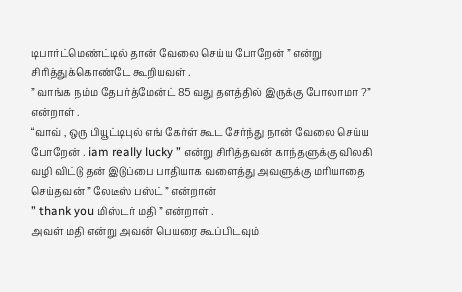டிபார்ட்மெண்ட்டில் தான் வேலை செய்ய போறேன் ” என்று சிரித்துக்கொண்டே கூறியவள் .
” வாங்க நம்ம தேபர்த்மேன்ட் 85 வது தளத்தில் இருக்கு போலாமா ?” என்றாள் .
“வாவ் , ஒரு பியூட்டிபுல் எங் கேர்ள் கூட சேர்ந்து நான் வேலை செய்ய போறேன் . iam really lucky ” என்று சிரித்தவன் காந்தளுக்கு விலகி வழி விட்டு தன் இடுப்பை பாதியாக வளைத்து அவளுக்கு மரியாதை செய்தவன் ” லேடீஸ் பஸ்ட் ” என்றான்
” thank you மிஸ்டர் மதி ” என்றாள் .
அவள் மதி என்று அவன் பெயரை கூப்பிடவும்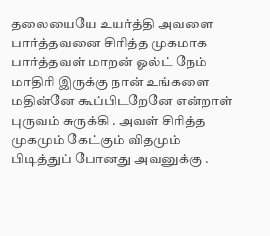தலையையே உயர்த்தி அவளை பார்த்தவனை சிரித்த முகமாக பார்த்தவள் மாறன் ஓல்ட் நேம் மாதிரி இருக்கு நான் உங்களை மதின்னே கூப்பிடறேனே என்றாள் புருவம் சுருக்கி . அவள் சிரித்த முகமும் கேட்கும் விதமும் பிடித்துப் போனது அவனுக்கு .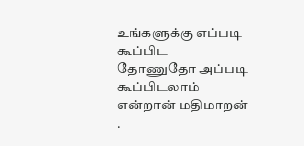உங்களுக்கு எப்படி கூப்பிட தோணுதோ அப்படி கூப்பிடலாம் என்றான் மதிமாறன் .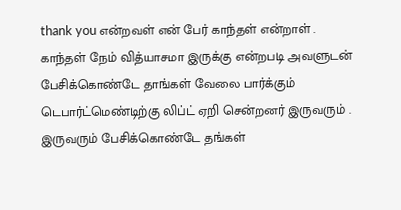thank you என்றவள் என் பேர் காந்தள் என்றாள் .
காந்தள் நேம் வித்யாசமா இருக்கு என்றபடி அவளுடன் பேசிக்கொண்டே தாங்கள் வேலை பார்க்கும் டெபார்ட்மெண்டிற்கு லிப்ட் ஏறி சென்றனர் இருவரும் .
இருவரும் பேசிக்கொண்டே தங்கள்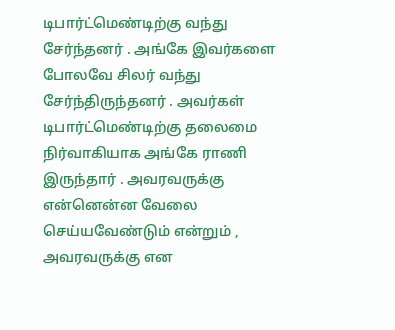டிபார்ட்மெண்டிற்கு வந்து சேர்ந்தனர் . அங்கே இவர்களை போலவே சிலர் வந்து சேர்ந்திருந்தனர் . அவர்கள் டிபார்ட்மெண்டிற்கு தலைமை நிர்வாகியாக அங்கே ராணி இருந்தார் . அவரவருக்கு என்னென்ன வேலை செய்யவேண்டும் என்றும் , அவரவருக்கு என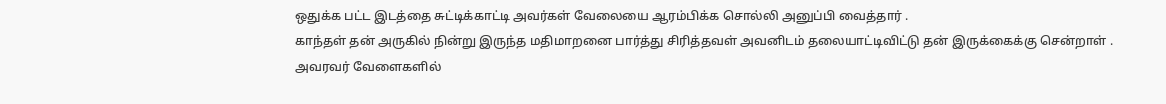ஒதுக்க பட்ட இடத்தை சுட்டிக்காட்டி அவர்கள் வேலையை ஆரம்பிக்க சொல்லி அனுப்பி வைத்தார் .
காந்தள் தன் அருகில் நின்று இருந்த மதிமாறனை பார்த்து சிரித்தவள் அவனிடம் தலையாட்டிவிட்டு தன் இருக்கைக்கு சென்றாள் .
அவரவர் வேளைகளில்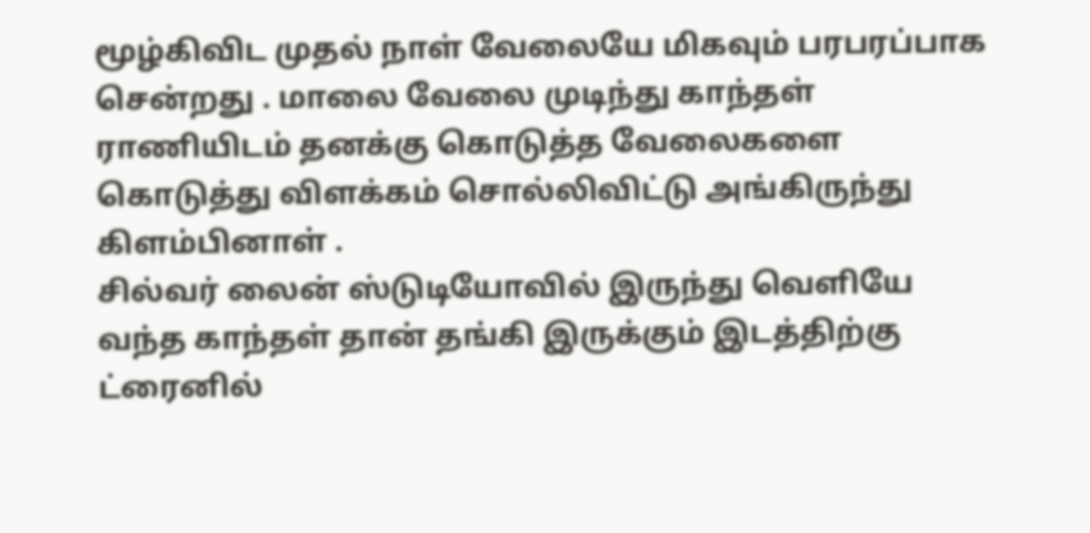மூழ்கிவிட முதல் நாள் வேலையே மிகவும் பரபரப்பாக சென்றது . மாலை வேலை முடிந்து காந்தள் ராணியிடம் தனக்கு கொடுத்த வேலைகளை கொடுத்து விளக்கம் சொல்லிவிட்டு அங்கிருந்து கிளம்பினாள் .
சில்வர் லைன் ஸ்டுடியோவில் இருந்து வெளியே வந்த காந்தள் தான் தங்கி இருக்கும் இடத்திற்கு ட்ரைனில்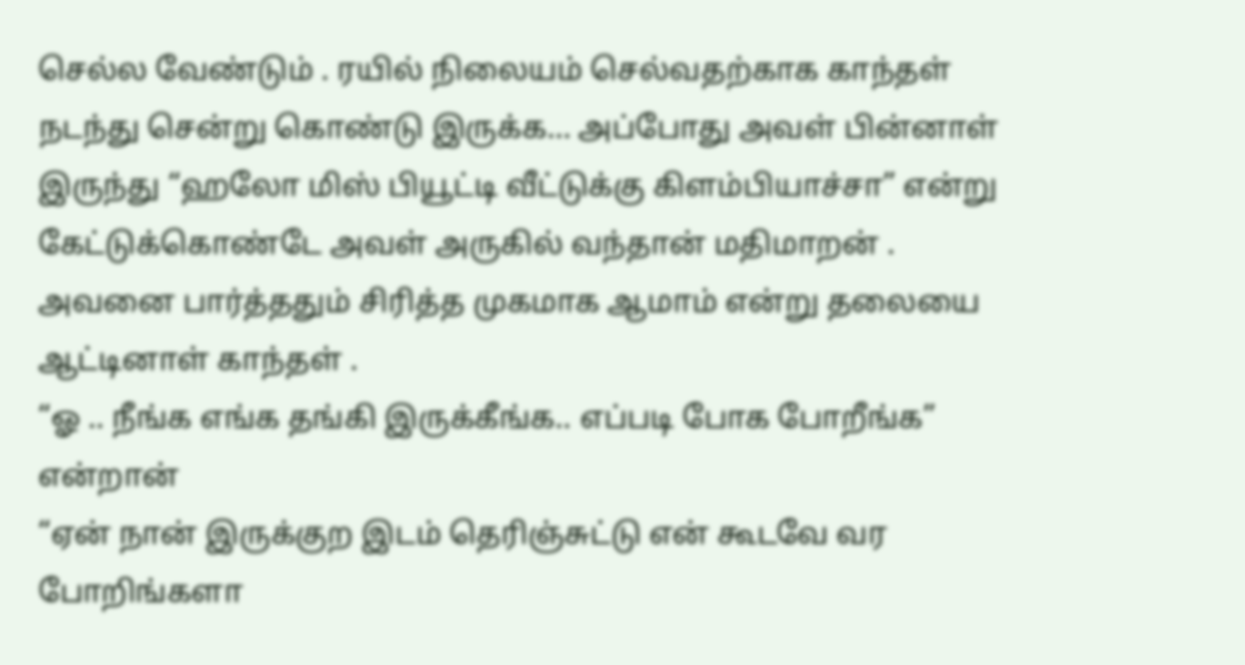செல்ல வேண்டும் . ரயில் நிலையம் செல்வதற்காக காந்தள் நடந்து சென்று கொண்டு இருக்க… அப்போது அவள் பின்னாள் இருந்து “ஹலோ மிஸ் பியூட்டி வீட்டுக்கு கிளம்பியாச்சா” என்று கேட்டுக்கொண்டே அவள் அருகில் வந்தான் மதிமாறன் .
அவனை பார்த்ததும் சிரித்த முகமாக ஆமாம் என்று தலையை ஆட்டினாள் காந்தள் .
“ஓ .. நீங்க எங்க தங்கி இருக்கீங்க.. எப்படி போக போறீங்க” என்றான்
“ஏன் நான் இருக்குற இடம் தெரிஞ்சுட்டு என் கூடவே வர போறிங்களா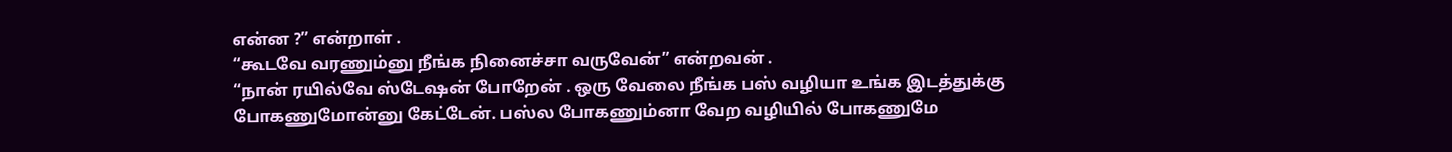என்ன ?” என்றாள் .
“கூடவே வரணும்னு நீங்க நினைச்சா வருவேன்” என்றவன் .
“நான் ரயில்வே ஸ்டேஷன் போறேன் . ஒரு வேலை நீங்க பஸ் வழியா உங்க இடத்துக்கு போகணுமோன்னு கேட்டேன். பஸ்ல போகணும்னா வேற வழியில் போகணுமே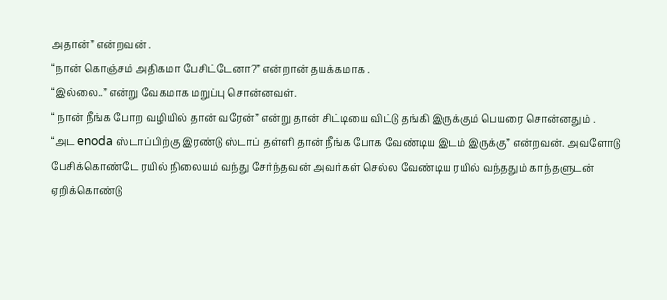அதான்” என்றவன் .
“நான் கொஞ்சம் அதிகமா பேசிட்டேனா?” என்றான் தயக்கமாக .
“இல்லை..” என்று வேகமாக மறுப்பு சொன்னவள்.
“ நான் நீங்க போற வழியில் தான் வரேன்” என்று தான் சிட்டியை விட்டு தங்கி இருக்கும் பெயரை சொன்னதும் .
“அட enoda ஸ்டாப்பிற்கு இரண்டு ஸ்டாப் தள்ளி தான் நீங்க போக வேண்டிய இடம் இருக்கு” என்றவன். அவளோடு பேசிக்கொண்டே ரயில் நிலையம் வந்து சேர்ந்தவன் அவர்கள் செல்ல வேண்டிய ரயில் வந்ததும் காந்தளுடன் ஏறிக்கொண்டு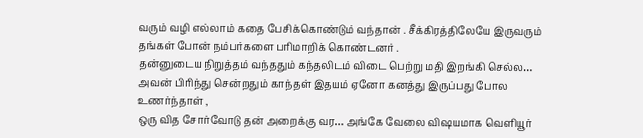வரும் வழி எல்லாம் கதை பேசிக்கொண்டும் வந்தான் . சீக்கிரத்திலேயே இருவரும் தங்கள் போன் நம்பர்களை பரிமாறிக் கொண்டனர் .
தன்னுடைய நிறுத்தம் வந்ததும் கந்தலிடம் விடை பெற்று மதி இறங்கி செல்ல… அவன் பிரிந்து சென்றதும் காந்தள் இதயம் ஏனோ கனத்து இருப்பது போல உணர்ந்தாள் ,
ஒரு வித சோர்வோடு தன் அறைக்கு வர… அங்கே வேலை விஷயமாக வெளியூர்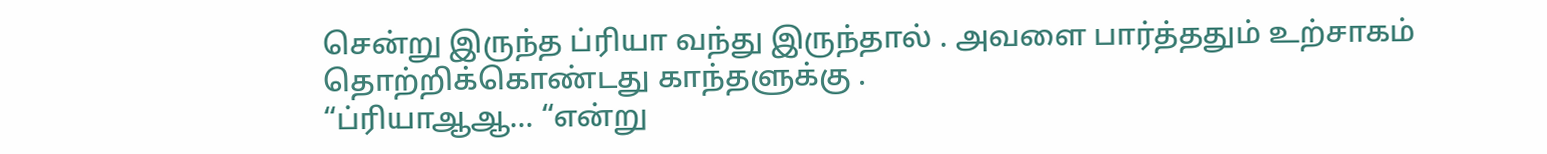சென்று இருந்த ப்ரியா வந்து இருந்தால் . அவளை பார்த்ததும் உற்சாகம் தொற்றிக்கொண்டது காந்தளுக்கு .
“ப்ரியாஆஆ… “என்று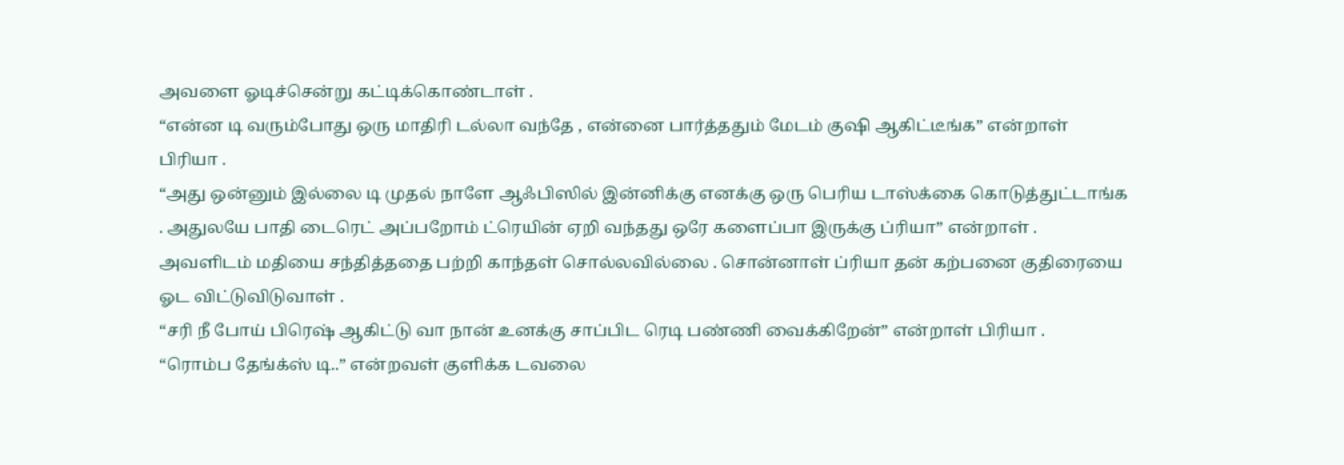அவளை ஓடிச்சென்று கட்டிக்கொண்டாள் .
“என்ன டி வரும்போது ஒரு மாதிரி டல்லா வந்தே , என்னை பார்த்ததும் மேடம் குஷி ஆகிட்டீங்க” என்றாள் பிரியா .
“அது ஒன்னும் இல்லை டி முதல் நாளே ஆஃபிஸில் இன்னிக்கு எனக்கு ஒரு பெரிய டாஸ்க்கை கொடுத்துட்டாங்க . அதுலயே பாதி டைரெட் அப்பறோம் ட்ரெயின் ஏறி வந்தது ஒரே களைப்பா இருக்கு ப்ரியா” என்றாள் .
அவளிடம் மதியை சந்தித்ததை பற்றி காந்தள் சொல்லவில்லை . சொன்னாள் ப்ரியா தன் கற்பனை குதிரையை ஓட விட்டுவிடுவாள் .
“சரி நீ போய் பிரெஷ் ஆகிட்டு வா நான் உனக்கு சாப்பிட ரெடி பண்ணி வைக்கிறேன்” என்றாள் பிரியா .
“ரொம்ப தேங்க்ஸ் டி..” என்றவள் குளிக்க டவலை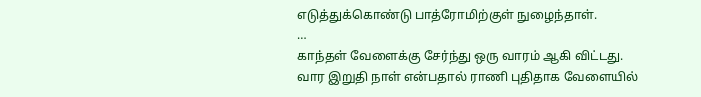எடுத்துக்கொண்டு பாத்ரோமிற்குள் நுழைந்தாள்.
…
காந்தள் வேளைக்கு சேர்ந்து ஒரு வாரம் ஆகி விட்டது. வார இறுதி நாள் என்பதால் ராணி புதிதாக வேளையில்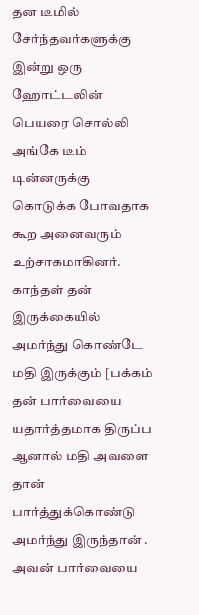தன டீமில் சேர்ந்தவர்களுக்கு இன்று ஒரு ஹோட்டலின் பெயரை சொல்லி அங்கே டீம் டின்னருக்கு கொடுக்க போவதாக கூற அனைவரும் உற்சாகமாகினர்.
காந்தள் தன் இருக்கையில் அமர்ந்து கொண்டே மதி இருக்கும் [பக்கம் தன் பார்வையை யதார்த்தமாக திருப்ப ஆனால் மதி அவளை தான் பார்த்துக்கொண்டு அமர்ந்து இருந்தான் .
அவன் பார்வையை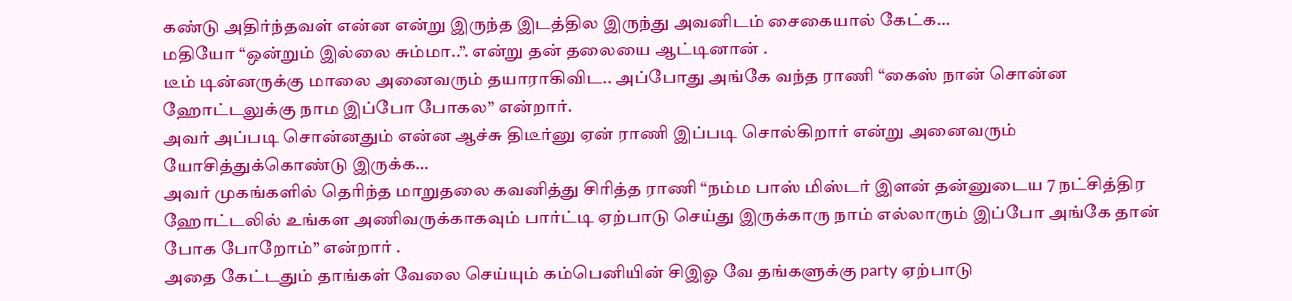கண்டு அதிர்ந்தவள் என்ன என்று இருந்த இடத்தில இருந்து அவனிடம் சைகையால் கேட்க…
மதியோ “ஒன்றும் இல்லை சும்மா..”. என்று தன் தலையை ஆட்டினான் .
டீம் டின்னருக்கு மாலை அனைவரும் தயாராகிவிட.. அப்போது அங்கே வந்த ராணி “கைஸ் நான் சொன்ன ஹோட்டலுக்கு நாம இப்போ போகல” என்றார்.
அவர் அப்படி சொன்னதும் என்ன ஆச்சு திடீர்னு ஏன் ராணி இப்படி சொல்கிறார் என்று அனைவரும் யோசித்துக்கொண்டு இருக்க…
அவர் முகங்களில் தெரிந்த மாறுதலை கவனித்து சிரித்த ராணி “நம்ம பாஸ் மிஸ்டர் இளன் தன்னுடைய 7 நட்சித்திர ஹோட்டலில் உங்கள அணிவருக்காகவும் பார்ட்டி ஏற்பாடு செய்து இருக்காரு நாம் எல்லாரும் இப்போ அங்கே தான் போக போறோம்” என்றார் .
அதை கேட்டதும் தாங்கள் வேலை செய்யும் கம்பெனியின் சிஇஓ வே தங்களுக்கு party ஏற்பாடு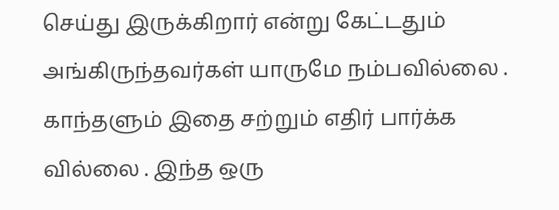செய்து இருக்கிறார் என்று கேட்டதும் அங்கிருந்தவர்கள் யாருமே நம்பவில்லை . காந்தளும் இதை சற்றும் எதிர் பார்க்க வில்லை . இந்த ஒரு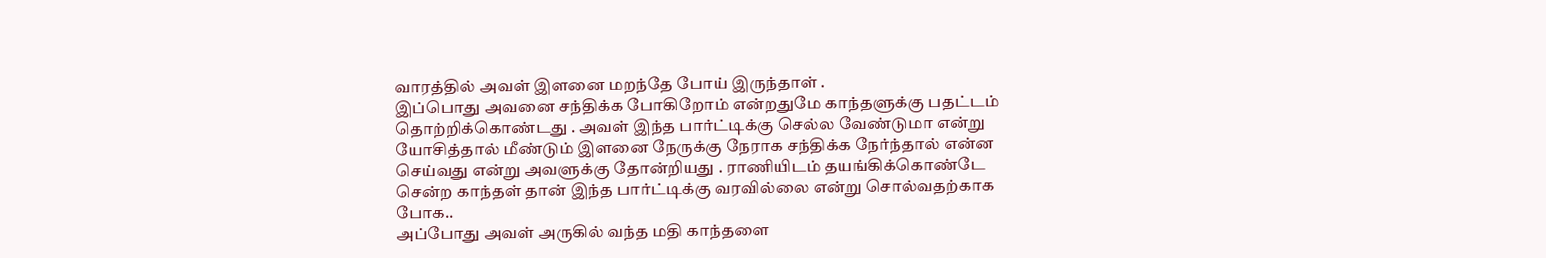வாரத்தில் அவள் இளனை மறந்தே போய் இருந்தாள் .
இப்பொது அவனை சந்திக்க போகிறோம் என்றதுமே காந்தளுக்கு பதட்டம் தொற்றிக்கொண்டது . அவள் இந்த பார்ட்டிக்கு செல்ல வேண்டுமா என்று யோசித்தால் மீண்டும் இளனை நேருக்கு நேராக சந்திக்க நேர்ந்தால் என்ன செய்வது என்று அவளுக்கு தோன்றியது . ராணியிடம் தயங்கிக்கொண்டே சென்ற காந்தள் தான் இந்த பார்ட்டிக்கு வரவில்லை என்று சொல்வதற்காக போக..
அப்போது அவள் அருகில் வந்த மதி காந்தளை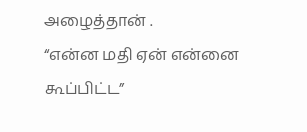அழைத்தான் .
“என்ன மதி ஏன் என்னை கூப்பிட்ட”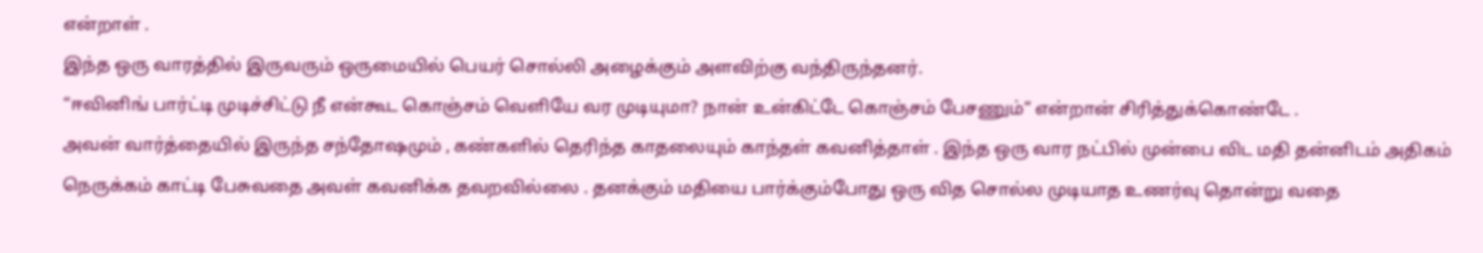என்றாள் .
இந்த ஒரு வாரத்தில் இருவரும் ஒருமையில் பெயர் சொல்லி அழைக்கும் அளவிற்கு வந்திருந்தனர்.
“ஈவினிங் பார்ட்டி முடிச்சிட்டு நீ என்கூட கொஞ்சம் வெளியே வர முடியுமா? நான் உன்கிட்டே கொஞ்சம் பேசணும்” என்றான் சிரித்துக்கொண்டே .
அவன் வார்த்தையில் இருந்த சந்தோஷமும் , கண்களில் தெரிந்த காதலையும் காந்தள் கவனித்தாள் . இந்த ஒரு வார நட்பில் முன்பை விட மதி தன்னிடம் அதிகம் நெருக்கம் காட்டி பேசுவதை அவள் கவனிக்க தவறவில்லை . தனக்கும் மதியை பார்க்கும்போது ஒரு வித சொல்ல முடியாத உணர்வு தொன்று வதை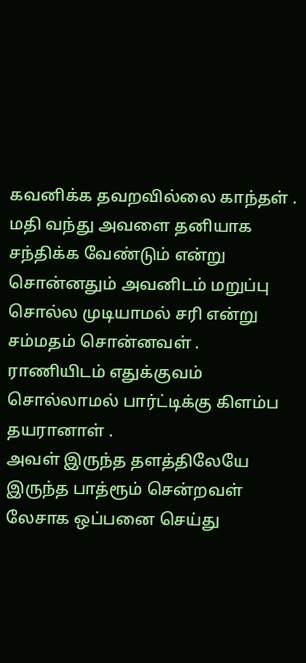கவனிக்க தவறவில்லை காந்தள் .
மதி வந்து அவளை தனியாக சந்திக்க வேண்டும் என்று சொன்னதும் அவனிடம் மறுப்பு சொல்ல முடியாமல் சரி என்று சம்மதம் சொன்னவள் . ராணியிடம் எதுக்குவம் சொல்லாமல் பார்ட்டிக்கு கிளம்ப தயரானாள் .
அவள் இருந்த தளத்திலேயே இருந்த பாத்ரூம் சென்றவள் லேசாக ஒப்பனை செய்து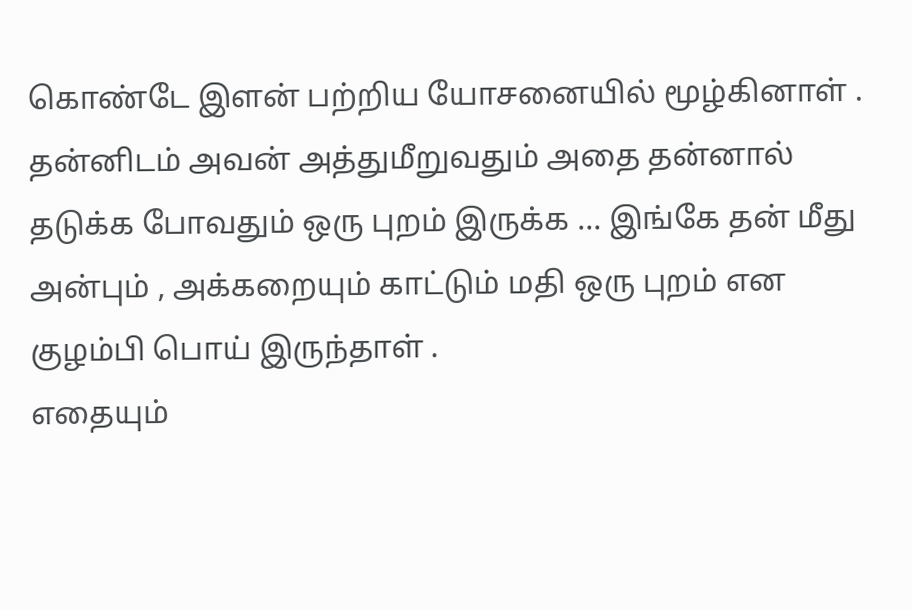கொண்டே இளன் பற்றிய யோசனையில் மூழ்கினாள் . தன்னிடம் அவன் அத்துமீறுவதும் அதை தன்னால் தடுக்க போவதும் ஒரு புறம் இருக்க … இங்கே தன் மீது அன்பும் , அக்கறையும் காட்டும் மதி ஒரு புறம் என குழம்பி பொய் இருந்தாள் .
எதையும்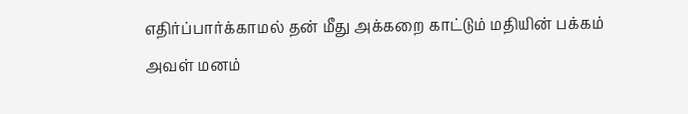எதிர்ப்பார்க்காமல் தன் மீது அக்கறை காட்டும் மதியின் பக்கம் அவள் மனம்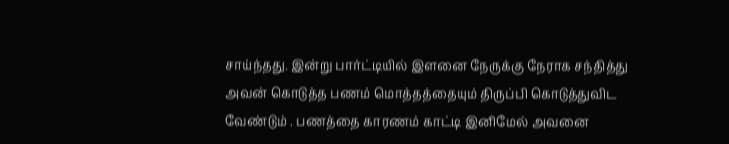சாய்ந்தது. இன்று பார்ட்டியில் இளனை நேருக்கு நேராக சந்தித்து அவன் கொடுத்த பணம் மொத்தத்தையும் திருப்பி கொடுத்துவிட வேண்டும் . பணத்தை காரணம் காட்டி இனிமேல் அவனை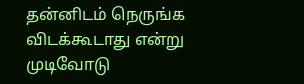தன்னிடம் நெருங்க விடக்கூடாது என்று முடிவோடு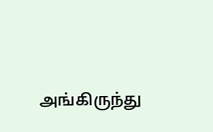அங்கிருந்து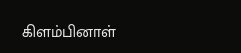கிளம்பினாள்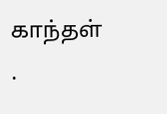காந்தள் .